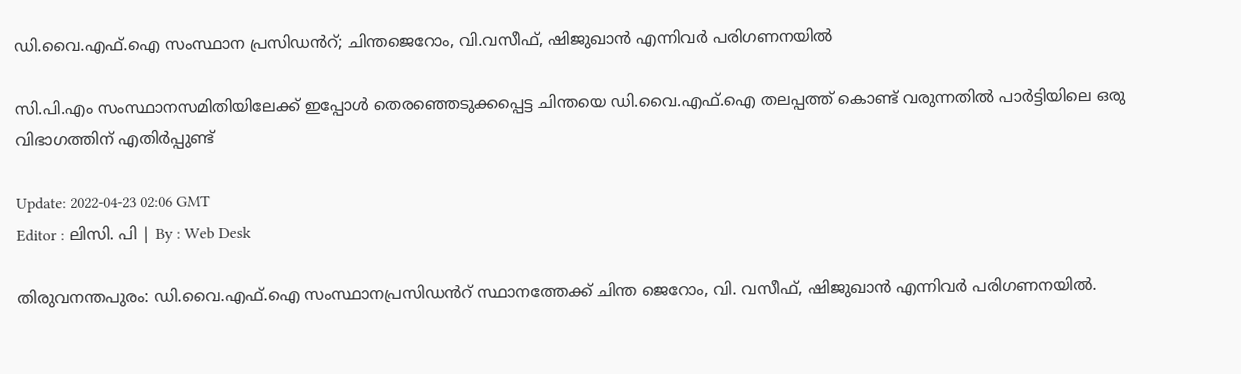ഡി.വൈ.എഫ്‌.ഐ സംസ്ഥാന പ്രസിഡൻറ്; ചിന്തജെറോം, വി.വസീഫ്, ഷിജുഖാൻ എന്നിവർ പരിഗണനയിൽ

സി.പി.എം സംസ്ഥാനസമിതിയിലേക്ക് ഇപ്പോൾ തെരഞ്ഞെടുക്കപ്പെട്ട ചിന്തയെ ഡി.വൈ.എഫ്‌.ഐ തലപ്പത്ത് കൊണ്ട് വരുന്നതിൽ പാർട്ടിയിലെ ഒരു വിഭാഗത്തിന് എതിർപ്പുണ്ട്

Update: 2022-04-23 02:06 GMT
Editor : ലിസി. പി | By : Web Desk

തിരുവനന്തപുരം: ഡി.വൈ.എഫ്‌.ഐ സംസ്ഥാനപ്രസിഡൻറ് സ്ഥാനത്തേക്ക് ചിന്ത ജെറോം, വി. വസീഫ്, ഷിജുഖാൻ എന്നിവർ പരിഗണനയിൽ.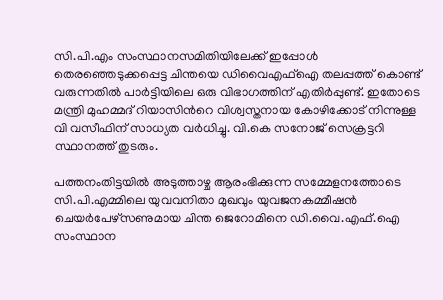സി.പി.എം സംസ്ഥാനസമിതിയിലേക്ക് ഇപ്പോൾ തെരഞ്ഞെടുക്കപ്പെട്ട ചിന്തയെ ഡിവൈഎഫ്‌ഐ തലപ്പത്ത് കൊണ്ട് വരുന്നതിൽ പാർട്ടിയിലെ ഒരു വിഭാഗത്തിന് എതിർപ്പുണ്ട്. ഇതോടെ മന്ത്രി മുഹമ്മദ് റിയാസിൻറെ വിശ്വസ്തനായ കോഴിക്കോട് നിന്നുള്ള വി വസീഫിന് സാധ്യത വർധിച്ചു. വി.കെ സനോജ് സെക്രട്ടറി സ്ഥാനത്ത് തുടരും.

പത്തനംതിട്ടയിൽ അടുത്താഴ്ച ആരംഭിക്കുന്ന സമ്മേളനത്തോടെ സി.പി.എമ്മിലെ യുവവനിതാ മുഖവും യുവജനകമ്മീഷൻ ചെയർപേഴ്‌സണുമായ ചിന്ത ജെറോമിനെ ഡി.വൈ.എഫ്‌.ഐ സംസ്ഥാന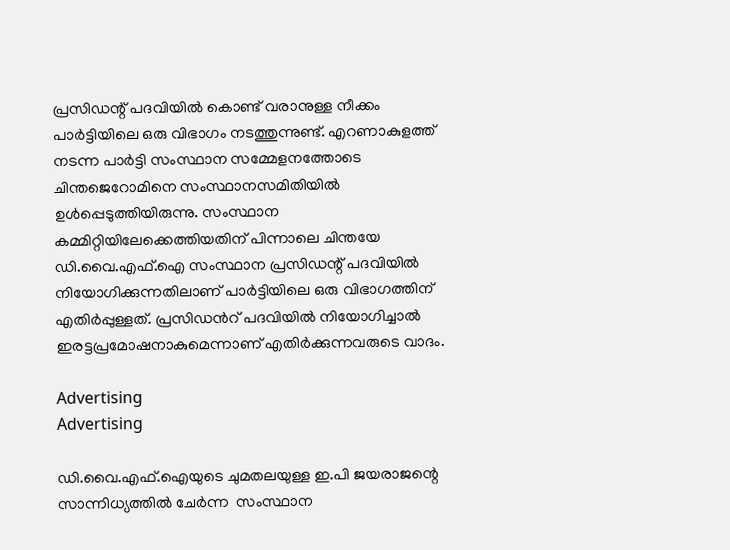പ്രസിഡന്റ് പദവിയിൽ കൊണ്ട് വരാനുള്ള നീക്കം പാർട്ടിയിലെ ഒരു വിഭാഗം നടത്തുന്നുണ്ട്. എറണാകുളത്ത് നടന്ന പാർട്ടി സംസ്ഥാന സമ്മേളനത്തോടെ ചിന്തജെറോമിനെ സംസ്ഥാനസമിതിയിൽ ഉൾപ്പെടുത്തിയിരുന്നു. സംസ്ഥാന കമ്മിറ്റിയിലേക്കെത്തിയതിന് പിന്നാലെ ചിന്തയേ ഡി.വൈ.എഫ്‌.ഐ സംസ്ഥാന പ്രസിഡന്റ് പദവിയിൽ നിയോഗിക്കുന്നതിലാണ് പാർട്ടിയിലെ ഒരു വിഭാഗത്തിന് എതിർപ്പുള്ളത്. പ്രസിഡൻറ് പദവിയിൽ നിയോഗിച്ചാൽ ഇരട്ടപ്രമോഷനാകുമെന്നാണ് എതിർക്കുന്നവരുടെ വാദം.

Advertising
Advertising

ഡി.വൈ.എഫ്‌.ഐയുടെ ചുമതലയുള്ള ഇ.പി ജയരാജന്റെ സാന്നിധ്യത്തിൽ ചേർന്ന  സംസ്ഥാന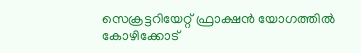സെക്രട്ടറിയേറ്റ് ഫ്രാക്ഷൻ യോഗത്തിൽ കോഴിക്കോട്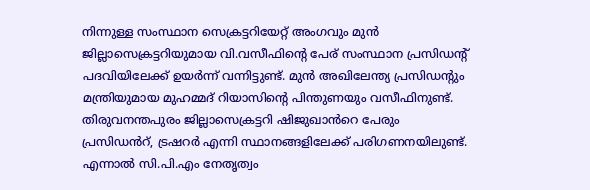നിന്നുള്ള സംസ്ഥാന സെക്രട്ടറിയേറ്റ് അംഗവും മുൻ ജില്ലാസെക്രട്ടറിയുമായ വി.വസീഫിന്റെ പേര് സംസ്ഥാന പ്രസിഡന്റ് പദവിയിലേക്ക് ഉയർന്ന് വന്നിട്ടുണ്ട്. മുൻ അഖിലേന്ത്യ പ്രസിഡന്റും മന്ത്രിയുമായ മുഹമ്മദ് റിയാസിന്റെ പിന്തുണയും വസീഫിനുണ്ട്. തിരുവനന്തപുരം ജില്ലാസെക്രട്ടറി ഷിജുഖാൻറെ പേരും പ്രസിഡൻറ്, ട്രഷറർ എന്നി സ്ഥാനങ്ങളിലേക്ക് പരിഗണനയിലുണ്ട്. എന്നാൽ സി.പി.എം നേതൃത്വം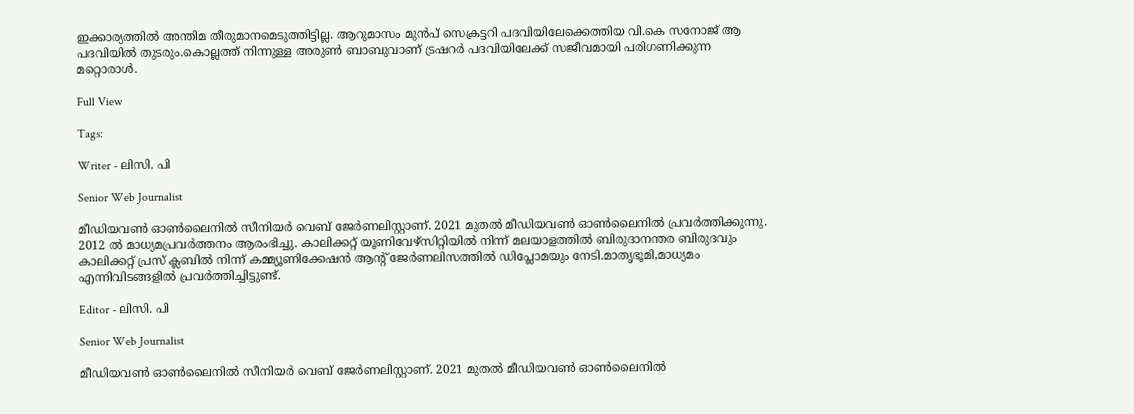ഇക്കാര്യത്തിൽ അന്തിമ തീരുമാനമെടുത്തിട്ടില്ല. ആറുമാസം മുൻപ് സെക്രട്ടറി പദവിയിലേക്കെത്തിയ വി.കെ സനോജ് ആ പദവിയിൽ തുടരും.കൊല്ലത്ത് നിന്നുള്ള അരുൺ ബാബുവാണ് ട്രഷറർ പദവിയിലേക്ക് സജീവമായി പരിഗണിക്കുന്ന മറ്റൊരാൾ.

Full View

Tags:

Writer - ലിസി. പി

Senior Web Journalist

മീഡിയവൺ ഓൺലൈനിൽ സീനിയർ വെബ് ജേർണലിസ്റ്റാണ്. 2021 മുതൽ മീഡിയവൺ ഓൺലൈനിൽ പ്രവർത്തിക്കുന്നു. 2012 ല്‍ മാധ്യമപ്രവര്‍ത്തനം ആരംഭിച്ചു. കാലിക്കറ്റ് യൂണിവേഴ്‌സിറ്റിയിൽ നിന്ന് മലയാളത്തിൽ ബിരുദാനന്തര ബിരുദവും കാലിക്കറ്റ് പ്രസ് ക്ലബിൽ നിന്ന് കമ്മ്യൂണിക്കേഷൻ ആന്റ് ജേർണലിസത്തിൽ ഡിപ്ലോമയും നേടി.മാതൃഭൂമി,മാധ്യമം എന്നിവിടങ്ങളിൽ പ്രവർത്തിച്ചിട്ടുണ്ട്.

Editor - ലിസി. പി

Senior Web Journalist

മീഡിയവൺ ഓൺലൈനിൽ സീനിയർ വെബ് ജേർണലിസ്റ്റാണ്. 2021 മുതൽ മീഡിയവൺ ഓൺലൈനിൽ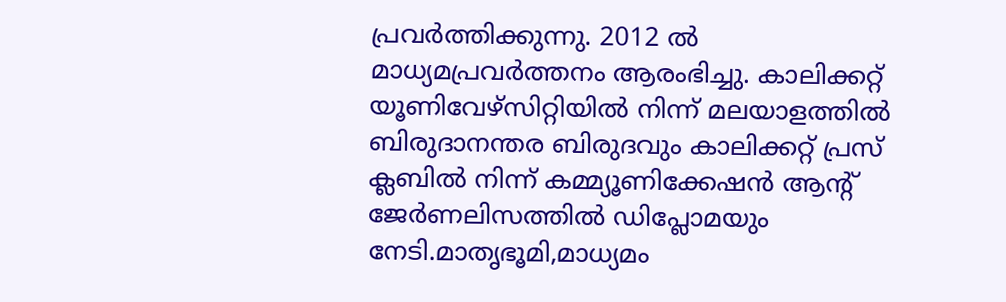പ്രവർത്തിക്കുന്നു. 2012 ല്‍ മാധ്യമപ്രവര്‍ത്തനം ആരംഭിച്ചു. കാലിക്കറ്റ് യൂണിവേഴ്‌സിറ്റിയിൽ നിന്ന് മലയാളത്തിൽ ബിരുദാനന്തര ബിരുദവും കാലിക്കറ്റ് പ്രസ് ക്ലബിൽ നിന്ന് കമ്മ്യൂണിക്കേഷൻ ആന്റ് ജേർണലിസത്തിൽ ഡിപ്ലോമയും നേടി.മാതൃഭൂമി,മാധ്യമം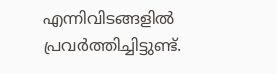എന്നിവിടങ്ങളിൽ പ്രവർത്തിച്ചിട്ടുണ്ട്.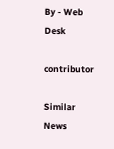By - Web Desk

contributor

Similar News